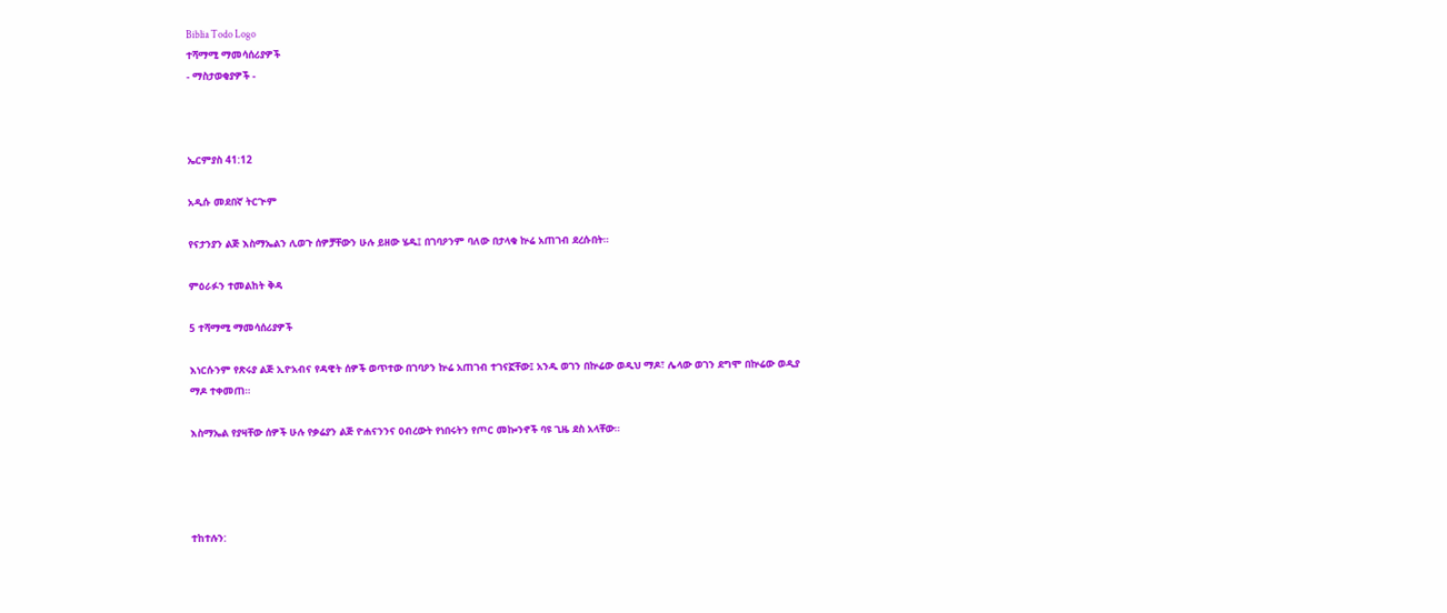Biblia Todo Logo
ተሻማሚ ማመሳሰሪያዎች
- ማስታወቂያዎች -



ኤርምያስ 41:12

አዲሱ መደበኛ ትርጒም

የናታንያን ልጅ እስማኤልን ሊወጉ ሰዎቻቸውን ሁሉ ይዘው ሄዱ፤ በገባዖንም ባለው በታላቁ ኵሬ አጠገብ ደረሱበት።

ምዕራፉን ተመልከት ቅዳ

5 ተሻማሚ ማመሳሰሪያዎች

እነርሱንም የጽሩያ ልጅ ኢዮአብና የዳዊት ሰዎች ወጥተው በገባዖን ኵሬ አጠገብ ተገናኟቸው፤ አንዱ ወገን በኵሬው ወዲህ ማዶ፣ ሌላው ወገን ደግሞ በኵሬው ወዲያ ማዶ ተቀመጠ።

እስማኤል የያዛቸው ሰዎች ሁሉ የቃሬያን ልጅ ዮሐናንንና ዐብረውት የነበሩትን የጦር መኰንኖች ባዩ ጊዜ ደስ አላቸው።




ተከተሉን: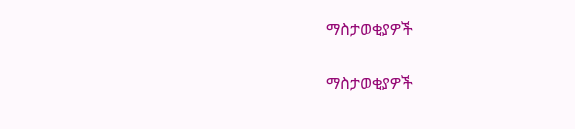ማስታወቂያዎች


ማስታወቂያዎች